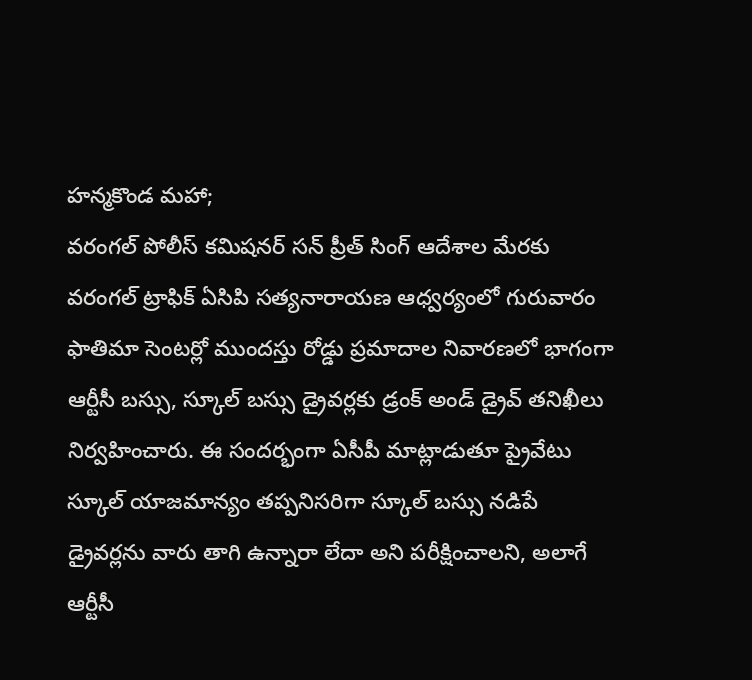హన్మకొండ మహా;
వరంగల్ పోలీస్ కమిషనర్ సన్ ప్రీత్ సింగ్ ఆదేశాల మేరకు వరంగల్ ట్రాఫిక్ ఏసిపి సత్యనారాయణ ఆధ్వర్యంలో గురువారం ఫాతిమా సెంటర్లో ముందస్తు రోడ్డు ప్రమాదాల నివారణలో భాగంగా ఆర్టీసీ బస్సు, స్కూల్ బస్సు డ్రైవర్లకు డ్రంక్ అండ్ డ్రైవ్ తనిఖీలు నిర్వహించారు. ఈ సందర్భంగా ఏసీపీ మాట్లాడుతూ ప్రైవేటు స్కూల్ యాజమాన్యం తప్పనిసరిగా స్కూల్ బస్సు నడిపే డ్రైవర్లను వారు తాగి ఉన్నారా లేదా అని పరీక్షించాలని, అలాగే ఆర్టీసీ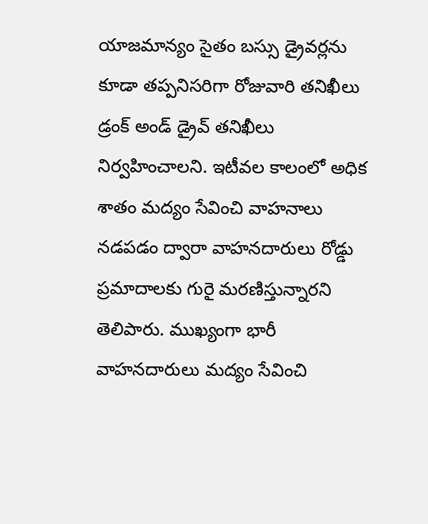యాజమాన్యం సైతం బస్సు డ్రైవర్లను కూడా తప్పనిసరిగా రోజువారి తనిఖీలు డ్రంక్ అండ్ డ్రైవ్ తనిఖీలు నిర్వహించాలని. ఇటీవల కాలంలో అధిక శాతం మద్యం సేవించి వాహనాలు నడపడం ద్వారా వాహనదారులు రోడ్డు ప్రమాదాలకు గురై మరణిస్తున్నారని తెలిపారు. ముఖ్యంగా భారీ వాహనదారులు మద్యం సేవించి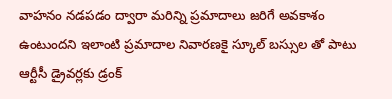వాహనం నడపడం ద్వారా మరిన్ని ప్రమాదాలు జరిగే అవకాశం ఉంటుందని ఇలాంటి ప్రమాదాల నివారణకై స్కూల్ బస్సుల తో పాటు ఆర్టీసీ డ్రైవర్లకు డ్రంక్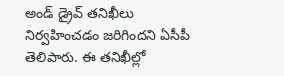అండ్ డ్రైవ్ తనిఖీలు నిర్వహించడం జరిగిందని ఏసీపీ తెలిపారు. ఈ తనిఖీల్లో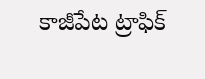కాజీపేట ట్రాఫిక్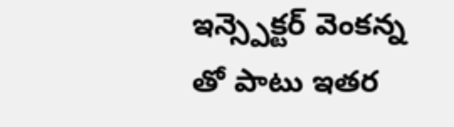ఇన్స్పెక్టర్ వెంకన్న తో పాటు ఇతర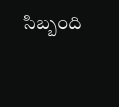సిబ్బంది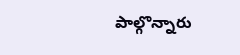పాల్గొన్నారు